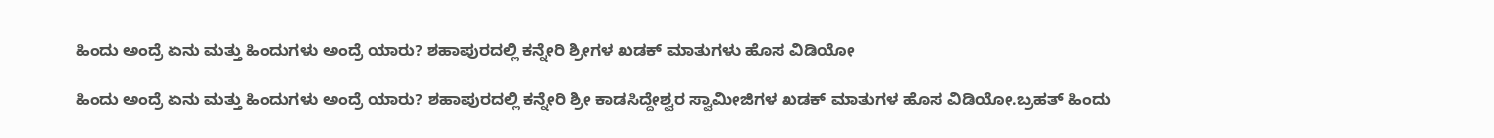ಹಿಂದು ಅಂದ್ರೆ ಏನು ಮತ್ತು ಹಿಂದುಗಳು ಅಂದ್ರೆ ಯಾರು? ಶಹಾಪುರದಲ್ಲಿ ಕನ್ನೇರಿ ಶ್ರೀಗಳ ಖಡಕ್ ಮಾತುಗಳು ಹೊಸ ವಿಡಿಯೋ

ಹಿಂದು ಅಂದ್ರೆ ಏನು ಮತ್ತು ಹಿಂದುಗಳು ಅಂದ್ರೆ ಯಾರು? ಶಹಾಪುರದಲ್ಲಿ ಕನ್ನೇರಿ ಶ್ರೀ ಕಾಡಸಿದ್ದೇಶ್ವರ ಸ್ವಾಮೀಜಿಗಳ ಖಡಕ್ ಮಾತುಗಳ ಹೊಸ ವಿಡಿಯೋ.ಬ್ರಹತ್ ಹಿಂದು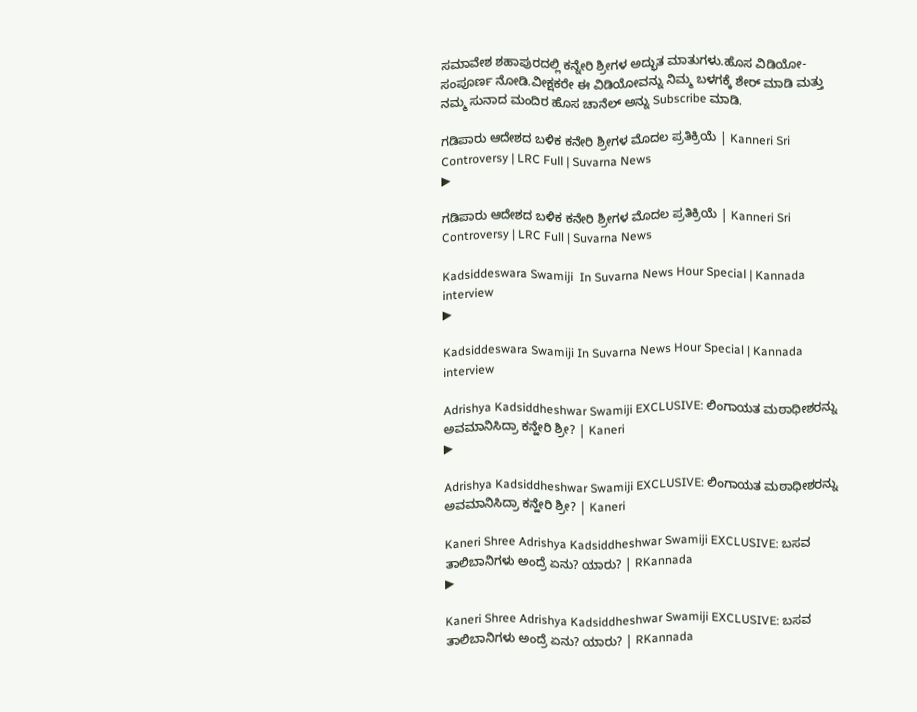ಸಮಾವೇಶ ಶಹಾಪುರದಲ್ಲಿ ಕನ್ನೇರಿ ಶ್ರೀಗಳ ಅದ್ಭುತ ಮಾತುಗಳು.ಹೊಸ ವಿಡಿಯೋ-ಸಂಪೂರ್ಣ ನೋಡಿ.ವೀಕ್ಷಕರೇ ಈ ವಿಡಿಯೋವನ್ನು ನಿಮ್ಮ ಬಳಗಕ್ಕೆ ಶೇರ್ ಮಾಡಿ ಮತ್ತು ನಮ್ಮ ಸುನಾದ ಮಂದಿರ ಹೊಸ ಚಾನೆಲ್ ಅನ್ನು Subscribe ಮಾಡಿ.

ಗಡಿಪಾರು ಆದೇಶದ ಬಳಿಕ ಕನೇರಿ ಶ್ರೀಗಳ ಮೊದಲ ಪ್ರತಿಕ್ರಿಯೆ | Kanneri Sri Controversy | LRC Full | Suvarna News
▶

ಗಡಿಪಾರು ಆದೇಶದ ಬಳಿಕ ಕನೇರಿ ಶ್ರೀಗಳ ಮೊದಲ ಪ್ರತಿಕ್ರಿಯೆ | Kanneri Sri Controversy | LRC Full | Suvarna News

Kadsiddeswara Swamiji  In Suvarna News Hour Special | Kannada interview
▶

Kadsiddeswara Swamiji In Suvarna News Hour Special | Kannada interview

Adrishya Kadsiddheshwar Swamiji EXCLUSIVE: ಲಿಂಗಾಯತ ಮಠಾಧೀಶರನ್ನು ಅವಮಾನಿಸಿದ್ರಾ ಕನ್ಹೇರಿ ಶ್ರೀ? | Kaneri
▶

Adrishya Kadsiddheshwar Swamiji EXCLUSIVE: ಲಿಂಗಾಯತ ಮಠಾಧೀಶರನ್ನು ಅವಮಾನಿಸಿದ್ರಾ ಕನ್ಹೇರಿ ಶ್ರೀ? | Kaneri

Kaneri Shree Adrishya Kadsiddheshwar Swamiji EXCLUSIVE: ಬಸವ ತಾಲಿಬಾನಿಗಳು ಅಂದ್ರೆ ಏನು? ಯಾರು? | RKannada
▶

Kaneri Shree Adrishya Kadsiddheshwar Swamiji EXCLUSIVE: ಬಸವ ತಾಲಿಬಾನಿಗಳು ಅಂದ್ರೆ ಏನು? ಯಾರು? | RKannada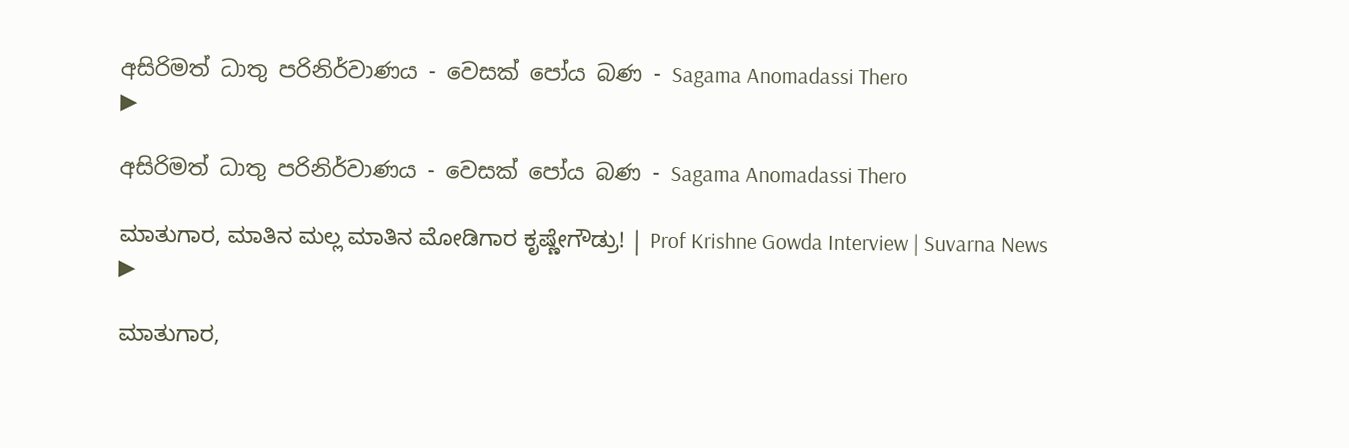අසිරිමත් ධාතු පරිනිර්වාණය - වෙසක් පෝය බණ - Sagama Anomadassi Thero
▶

අසිරිමත් ධාතු පරිනිර්වාණය - වෙසක් පෝය බණ - Sagama Anomadassi Thero

ಮಾತುಗಾರ, ಮಾತಿನ ಮಲ್ಲ ಮಾತಿನ ಮೋಡಿಗಾರ ಕೃಷ್ಣೇಗೌಡ್ರು! | Prof Krishne Gowda Interview | Suvarna News
▶

ಮಾತುಗಾರ,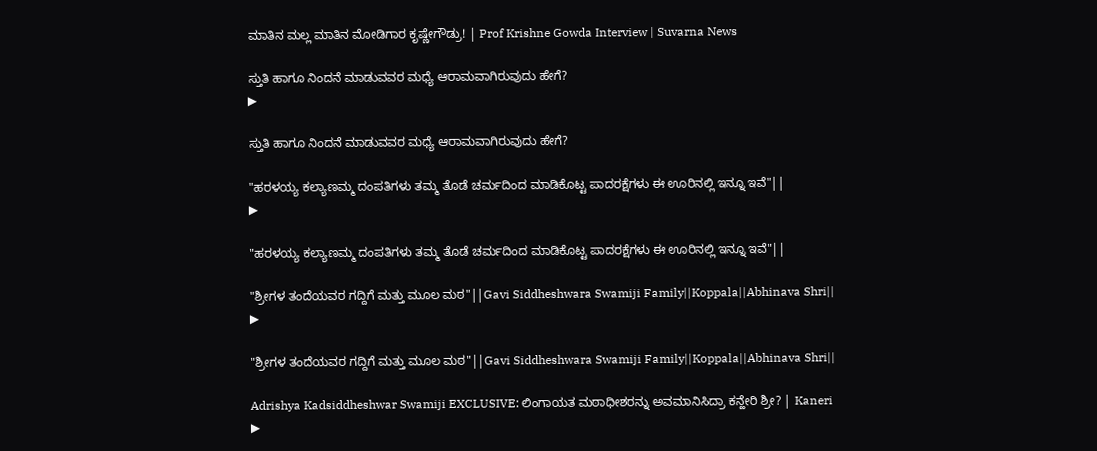ಮಾತಿನ ಮಲ್ಲ ಮಾತಿನ ಮೋಡಿಗಾರ ಕೃಷ್ಣೇಗೌಡ್ರು! | Prof Krishne Gowda Interview | Suvarna News

ಸ್ತುತಿ ಹಾಗೂ ನಿಂದನೆ ಮಾಡುವವರ ಮಧ್ಯೆ ಆರಾಮವಾಗಿರುವುದು ಹೇಗೆ?
▶

ಸ್ತುತಿ ಹಾಗೂ ನಿಂದನೆ ಮಾಡುವವರ ಮಧ್ಯೆ ಆರಾಮವಾಗಿರುವುದು ಹೇಗೆ?

"ಹರಳಯ್ಯ ಕಲ್ಯಾಣಮ್ಮ ದಂಪತಿಗಳು ತಮ್ಮ ತೊಡೆ ಚರ್ಮದಿಂದ ಮಾಡಿಕೊಟ್ಟ ಪಾದರಕ್ಷೆಗಳು ಈ ಊರಿನಲ್ಲಿ ಇನ್ನೂ ಇವೆ"||
▶

"ಹರಳಯ್ಯ ಕಲ್ಯಾಣಮ್ಮ ದಂಪತಿಗಳು ತಮ್ಮ ತೊಡೆ ಚರ್ಮದಿಂದ ಮಾಡಿಕೊಟ್ಟ ಪಾದರಕ್ಷೆಗಳು ಈ ಊರಿನಲ್ಲಿ ಇನ್ನೂ ಇವೆ"||

"ಶ್ರೀಗಳ ತಂದೆಯವರ ಗದ್ದಿಗೆ ಮತ್ತು ಮೂಲ ಮಠ"||Gavi Siddheshwara Swamiji Family||Koppala||Abhinava Shri||
▶

"ಶ್ರೀಗಳ ತಂದೆಯವರ ಗದ್ದಿಗೆ ಮತ್ತು ಮೂಲ ಮಠ"||Gavi Siddheshwara Swamiji Family||Koppala||Abhinava Shri||

Adrishya Kadsiddheshwar Swamiji EXCLUSIVE: ಲಿಂಗಾಯತ ಮಠಾಧೀಶರನ್ನು ಅವಮಾನಿಸಿದ್ರಾ ಕನ್ಹೇರಿ ಶ್ರೀ? | Kaneri
▶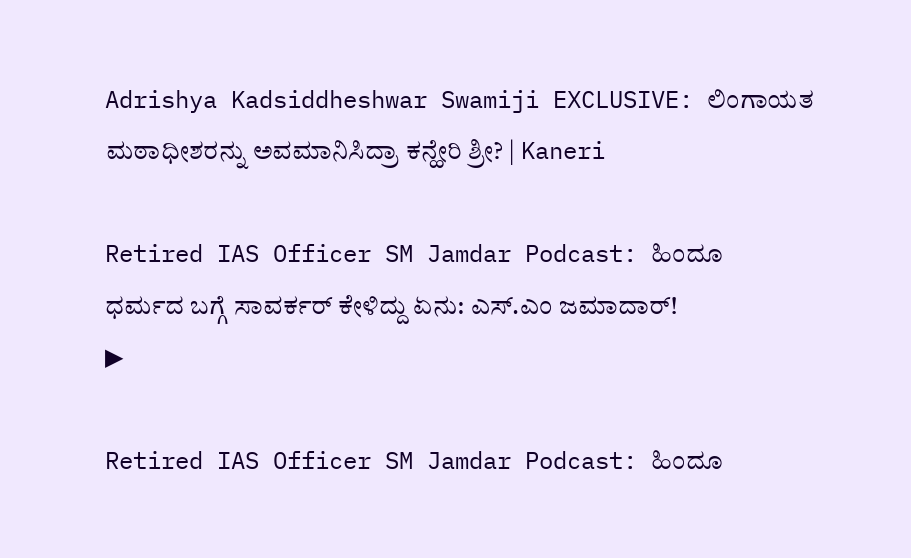Adrishya Kadsiddheshwar Swamiji EXCLUSIVE: ಲಿಂಗಾಯತ ಮಠಾಧೀಶರನ್ನು ಅವಮಾನಿಸಿದ್ರಾ ಕನ್ಹೇರಿ ಶ್ರೀ? | Kaneri

Retired IAS Officer SM Jamdar Podcast: ಹಿಂದೂ ಧರ್ಮದ ಬಗ್ಗೆ ಸಾವರ್ಕರ್‌ ಕೇಳಿದ್ದು ಏನು: ಎಸ್.ಎಂ ಜಮಾದಾರ್!
▶

Retired IAS Officer SM Jamdar Podcast: ಹಿಂದೂ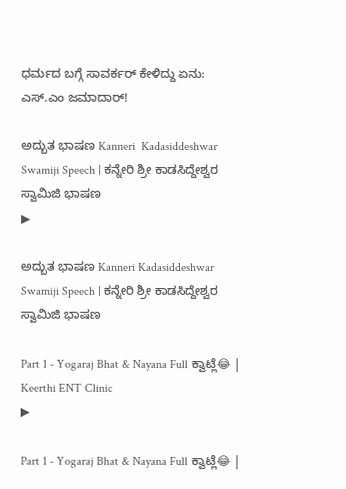ಧರ್ಮದ ಬಗ್ಗೆ ಸಾವರ್ಕರ್‌ ಕೇಳಿದ್ದು ಏನು: ಎಸ್.ಎಂ ಜಮಾದಾರ್!

ಅದ್ಬುತ ಭಾಷಣ Kanneri  Kadasiddeshwar Swamiji Speech | ಕನ್ನೇರಿ ಶ್ರೀ ಕಾಡಸಿದ್ದೇಶ್ವರ ಸ್ವಾಮಿಜಿ ಭಾಷಣ
▶

ಅದ್ಬುತ ಭಾಷಣ Kanneri Kadasiddeshwar Swamiji Speech | ಕನ್ನೇರಿ ಶ್ರೀ ಕಾಡಸಿದ್ದೇಶ್ವರ ಸ್ವಾಮಿಜಿ ಭಾಷಣ

Part 1 - Yogaraj Bhat & Nayana Full ಕ್ವಾಟ್ಲೆ😂 | Keerthi ENT Clinic
▶

Part 1 - Yogaraj Bhat & Nayana Full ಕ್ವಾಟ್ಲೆ😂 |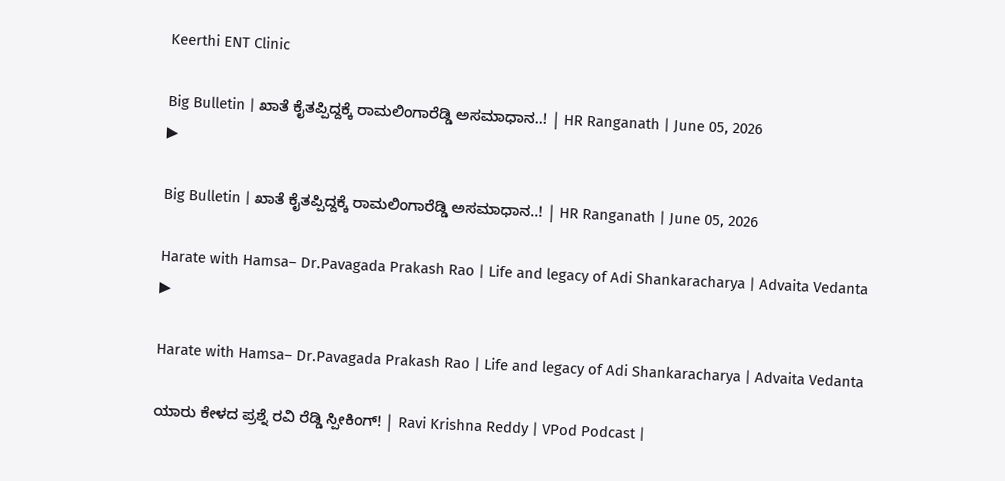Keerthi ENT Clinic

Big Bulletin | ಖಾತೆ ಕೈತಪ್ಪಿದ್ದಕ್ಕೆ ರಾಮಲಿಂಗಾರೆಡ್ಡಿ ಅಸಮಾಧಾನ..! | HR Ranganath | June 05, 2026
▶

Big Bulletin | ಖಾತೆ ಕೈತಪ್ಪಿದ್ದಕ್ಕೆ ರಾಮಲಿಂಗಾರೆಡ್ಡಿ ಅಸಮಾಧಾನ..! | HR Ranganath | June 05, 2026

Harate with Hamsa– Dr.Pavagada Prakash Rao | Life and legacy of Adi Shankaracharya | Advaita Vedanta
▶

Harate with Hamsa– Dr.Pavagada Prakash Rao | Life and legacy of Adi Shankaracharya | Advaita Vedanta

ಯಾರು ಕೇಳದ ಪ್ರಶ್ನೆ ರವಿ ರೆಡ್ಡಿ ಸ್ಪೀಕಿಂಗ್! | Ravi Krishna Reddy | VPod Podcast |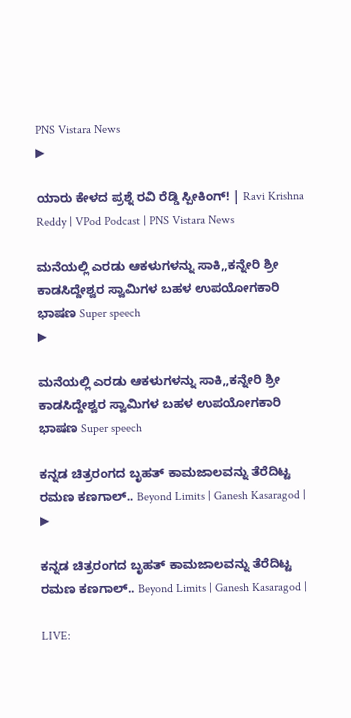PNS Vistara News
▶

ಯಾರು ಕೇಳದ ಪ್ರಶ್ನೆ ರವಿ ರೆಡ್ಡಿ ಸ್ಪೀಕಿಂಗ್! | Ravi Krishna Reddy | VPod Podcast | PNS Vistara News

ಮನೆಯಲ್ಲಿ ಎರಡು ಆಕಳುಗಳನ್ನು ಸಾಕಿ,,ಕನ್ನೇರಿ ಶ್ರೀ ಕಾಡಸಿದ್ದೇಶ್ವರ ಸ್ವಾಮಿಗಳ ಬಹಳ ಉಪಯೋಗಕಾರಿ ಭಾಷಣ Super speech
▶

ಮನೆಯಲ್ಲಿ ಎರಡು ಆಕಳುಗಳನ್ನು ಸಾಕಿ,,ಕನ್ನೇರಿ ಶ್ರೀ ಕಾಡಸಿದ್ದೇಶ್ವರ ಸ್ವಾಮಿಗಳ ಬಹಳ ಉಪಯೋಗಕಾರಿ ಭಾಷಣ Super speech

ಕನ್ನಡ ಚಿತ್ರರಂಗದ ಬೃಹತ್ ಕಾಮಜಾಲವನ್ನು ತೆರೆದಿಟ್ಟ ರಮಣ ಕಣಗಾಲ್.. Beyond Limits | Ganesh Kasaragod |
▶

ಕನ್ನಡ ಚಿತ್ರರಂಗದ ಬೃಹತ್ ಕಾಮಜಾಲವನ್ನು ತೆರೆದಿಟ್ಟ ರಮಣ ಕಣಗಾಲ್.. Beyond Limits | Ganesh Kasaragod |

LIVE: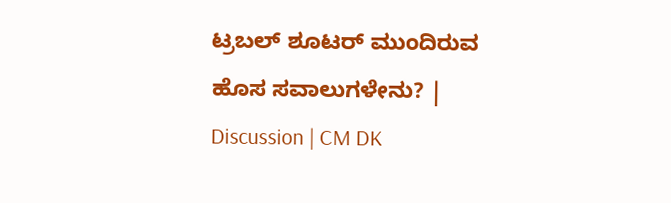ಟ್ರಬಲ್ ಶೂಟರ್ ಮುಂದಿರುವ ಹೊಸ ಸವಾಲುಗಳೇನು? | Discussion | CM DK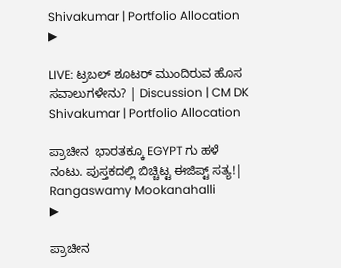Shivakumar | Portfolio Allocation
▶

LIVE: ಟ್ರಬಲ್ ಶೂಟರ್ ಮುಂದಿರುವ ಹೊಸ ಸವಾಲುಗಳೇನು? | Discussion | CM DK Shivakumar | Portfolio Allocation

ಪ್ರಾಚೀನ  ಭಾರತಕ್ಕೂ EGYPT ಗು ಹಳೆ ನಂಟು. ಪುಸ್ತಕದಲ್ಲಿ ಬಿಚ್ಚಿಟ್ಟ ಈಜಿಪ್ಟ್ ಸತ್ಯ!| Rangaswamy Mookanahalli
▶

ಪ್ರಾಚೀನ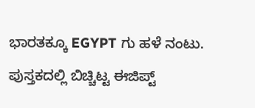ಭಾರತಕ್ಕೂ EGYPT ಗು ಹಳೆ ನಂಟು. ಪುಸ್ತಕದಲ್ಲಿ ಬಿಚ್ಚಿಟ್ಟ ಈಜಿಪ್ಟ್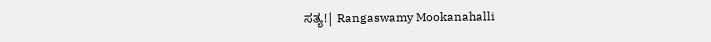ಸತ್ಯ!| Rangaswamy Mookanahalli